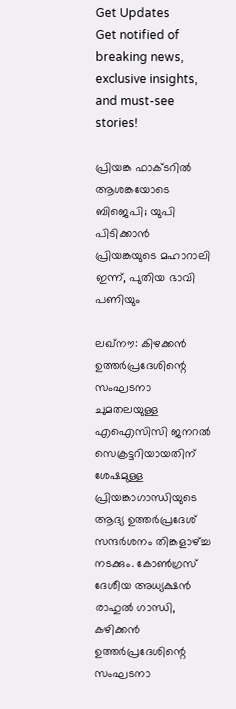Get Updates
Get notified of breaking news, exclusive insights, and must-see stories!

പ്രിയങ്ക ഫാക്ടറില്‍ ആശങ്കയോടെ ബിജെപി; യുപി പിടിക്കാന്‍ പ്രിയങ്കയുടെ മഹാറാലി ഇന്ന്, പുതിയ ഭാവി പണിയും

ലഖ്നൗ: കിഴക്കന്‍ ഉത്തര്‍പ്രദേശിന്റെ സംഘടനാ ചുമതലയുള്ള എഐസിസി ജനറല്‍ സെക്രട്ടറിയായതിന് ശേഷമുള്ള പ്രിയങ്കാഗാന്ധിയുടെ ആദ്യ ഉത്തര്‍പ്രദേശ് സന്ദര്‍ശനം തിങ്കളാഴ്ച്ച നടക്കും. കോണ്‍ഗ്രസ് ദേശീയ അധ്യക്ഷന്‍ രാഹുല്‍ ഗാന്ധി, കഴിക്കന്‍ ഉത്തര്‍പ്രദേശിന്റെ സംഘടനാ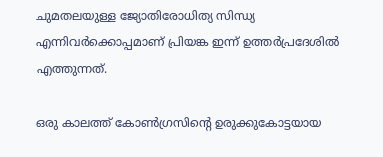ചുമതലയുള്ള ജ്യോതിരോധിത്യ സിന്ധ്യ എന്നിവര്‍ക്കൊപ്പമാണ് പ്രിയങ്ക ഇന്ന് ഉത്തര്‍പ്രദേശില്‍ എത്തുന്നത്.

ഒരു കാലത്ത് കോണ്‍ഗ്രസിന്റെ ഉരുക്കുകോട്ടയായ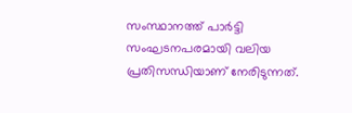സംസ്ഥാനത്ത് പാര്‍ട്ടി സംഘടനപരമായി വലിയ പ്രതിസന്ധിയാണ് നേരിടുന്നത്.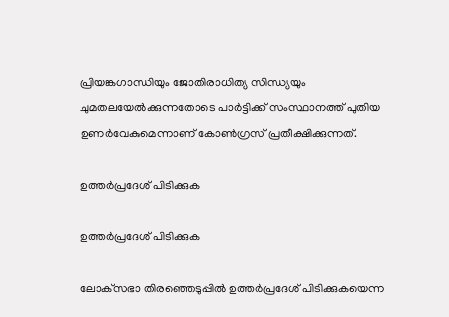പ്രിയങ്കഗാന്ധിയും ജോതിരാധിത്യ സിന്ധ്യയും ചുമതലയേല്‍ക്കുന്നതോടെ പാര്‍ട്ടിക്ക് സംസ്ഥാനത്ത് പുതിയ ഉണര്‍വേകുമെന്നാണ് കോണ്‍ഗ്രസ് പ്രതീക്ഷിക്കുന്നത്.

ഉത്തര്‍പ്രദേശ് പിടിക്കുക

ഉത്തര്‍പ്രദേശ് പിടിക്കുക

ലോക്‌സഭാ തിരഞ്ഞെടുപ്പില്‍ ഉത്തര്‍പ്രദേശ് പിടിക്കുകയെന്ന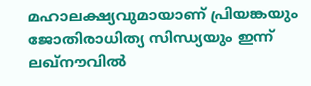മഹാലക്ഷ്യവുമായാണ് പ്രിയങ്കയും ജോതിരാധിത്യ സിന്ധ്യയും ഇന്ന് ലഖ്നൗവില്‍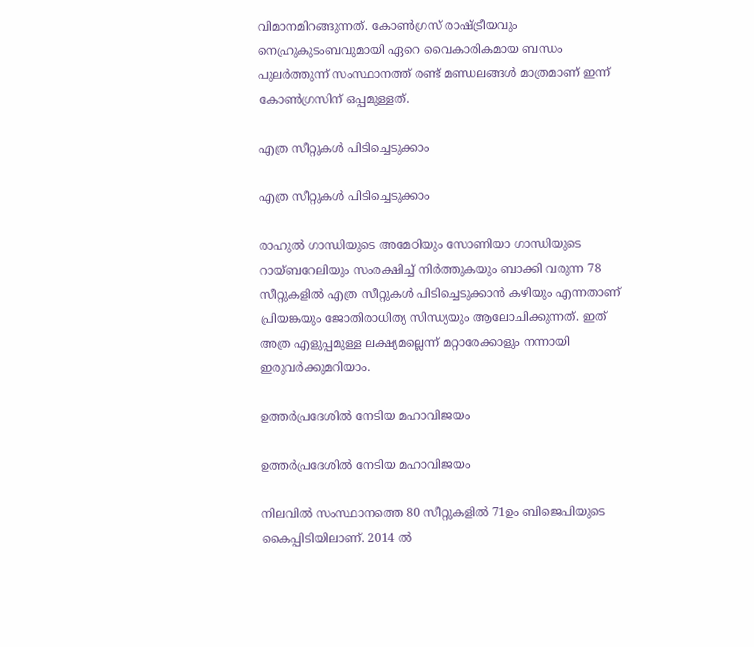വിമാനമിറങ്ങുന്നത്. കോണ്‍ഗ്രസ് രാഷ്ട്രീയവും നെഹ്രുകുടംബവുമായി ഏറെ വൈകാരികമായ ബന്ധം പുലര്‍ത്തുന്ന് സംസ്ഥാനത്ത് രണ്ട് മണ്ഡലങ്ങള്‍ മാത്രമാണ് ഇന്ന് കോണ്‍ഗ്രസിന് ഒപ്പമുള്ളത്.

എത്ര സീറ്റുകള്‍ പിടിച്ചെടുക്കാം

എത്ര സീറ്റുകള്‍ പിടിച്ചെടുക്കാം

രാഹുല്‍ ഗാന്ധിയുടെ അമേഠിയും സോണിയാ ഗാന്ധിയുടെ റായ്ബറേലിയും സംരക്ഷിച്ച് നിര്‍ത്തുകയും ബാക്കി വരുന്ന 78 സീറ്റുകളില്‍ എത്ര സീറ്റുകള്‍ പിടിച്ചെടുക്കാന്‍ കഴിയും എന്നതാണ് പ്രിയങ്കയും ജോതിരാധിത്യ സിന്ധ്യയും ആലോചിക്കുന്നത്. ഇത് അത്ര എളുപ്പമുള്ള ലക്ഷ്യമല്ലെന്ന് മറ്റാരേക്കാളും നന്നായി ഇരുവര്‍ക്കുമറിയാം.

ഉത്തര്‍പ്രദേശില്‍ നേടിയ മഹാവിജയം

ഉത്തര്‍പ്രദേശില്‍ നേടിയ മഹാവിജയം

നിലവില്‍ സംസ്ഥാനത്തെ 80 സീറ്റുകളില്‍ 71ഉം ബിജെപിയുടെ കൈപ്പിടിയിലാണ്. 2014 ല്‍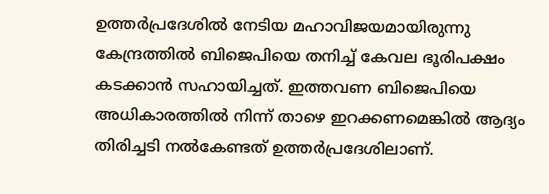ഉത്തര്‍പ്രദേശില്‍ നേടിയ മഹാവിജയമായിരുന്നു കേന്ദ്രത്തില്‍ ബിജെപിയെ തനിച്ച് കേവല ഭൂരിപക്ഷം കടക്കാന്‍ സഹായിച്ചത്. ഇത്തവണ ബിജെപിയെ അധികാരത്തില്‍ നിന്ന് താഴെ ഇറക്കണമെങ്കില്‍ ആദ്യം തിരിച്ചടി നല്‍കേണ്ടത് ഉത്തര്‍പ്രദേശിലാണ്.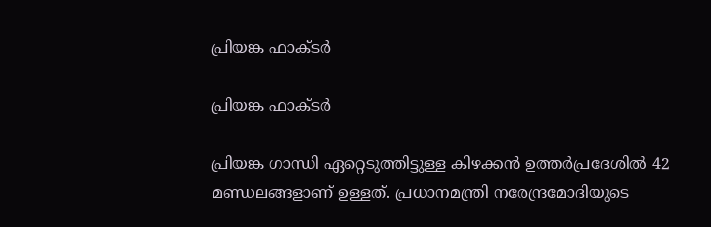പ്രിയങ്ക ഫാക്ടര്‍

പ്രിയങ്ക ഫാക്ടര്‍

പ്രിയങ്ക ഗാന്ധി ഏറ്റെടുത്തിട്ടുള്ള കിഴക്കന്‍ ഉത്തര്‍പ്രദേശില്‍ 42 മണ്ഡലങ്ങളാണ് ഉള്ളത്. പ്രധാനമന്ത്രി നരേന്ദ്രമോദിയുടെ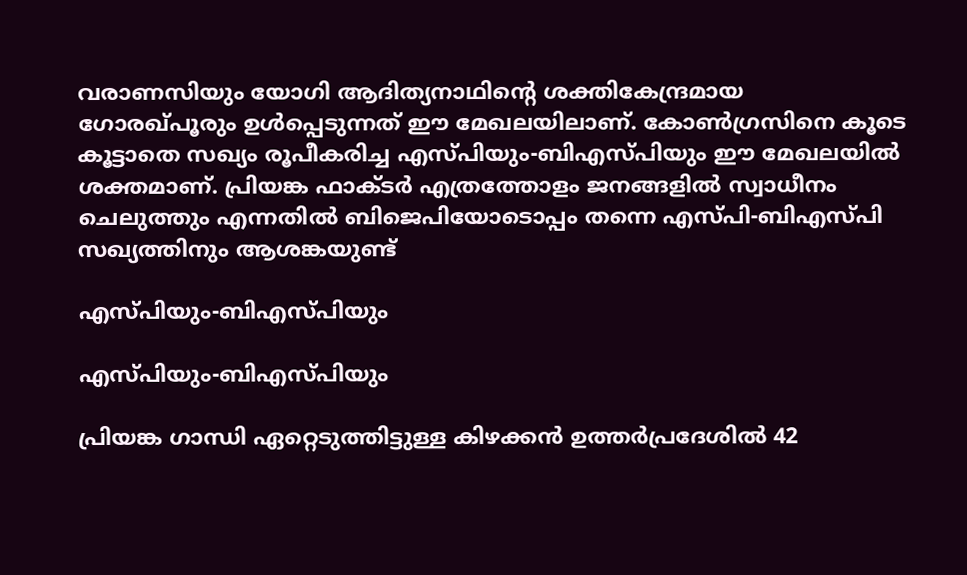വരാണസിയും യോഗി ആദിത്യനാഥിന്റെ ശക്തികേന്ദ്രമായ ഗോരഖ്പൂരും ഉള്‍പ്പെടുന്നത് ഈ മേഖലയിലാണ്. കോണ്‍ഗ്രസിനെ കൂടെ കൂട്ടാതെ സഖ്യം രൂപീകരിച്ച എസ്പിയും-ബിഎസ്പിയും ഈ മേഖലയില്‍ ശക്തമാണ്. പ്രിയങ്ക ഫാക്ടര്‍ എത്രത്തോളം ജനങ്ങളില്‍ സ്വാധീനം ചെലുത്തും എന്നതില്‍ ബിജെപിയോടൊപ്പം തന്നെ എസ്പി-ബിഎസ്പി സഖ്യത്തിനും ആശങ്കയുണ്ട്

എസ്പിയും-ബിഎസ്പിയും

എസ്പിയും-ബിഎസ്പിയും

പ്രിയങ്ക ഗാന്ധി ഏറ്റെടുത്തിട്ടുള്ള കിഴക്കന്‍ ഉത്തര്‍പ്രദേശില്‍ 42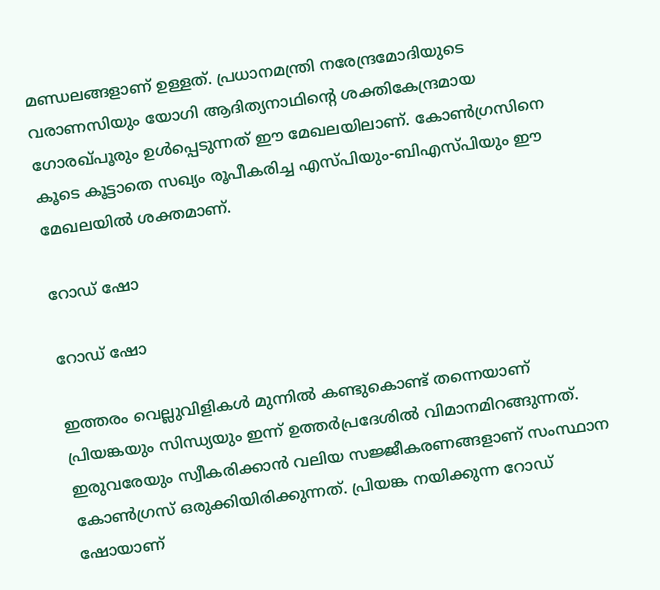മണ്ഡലങ്ങളാണ് ഉള്ളത്. പ്രധാനമന്ത്രി നരേന്ദ്രമോദിയുടെ വരാണസിയും യോഗി ആദിത്യനാഥിന്റെ ശക്തികേന്ദ്രമായ ഗോരഖ്പൂരും ഉള്‍പ്പെടുന്നത് ഈ മേഖലയിലാണ്. കോണ്‍ഗ്രസിനെ കൂടെ കൂട്ടാതെ സഖ്യം രൂപീകരിച്ച എസ്പിയും-ബിഎസ്പിയും ഈ മേഖലയില്‍ ശക്തമാണ്.

റോഡ് ഷോ

റോഡ് ഷോ

ഇത്തരം വെല്ലുവിളികള്‍ മുന്നില്‍ കണ്ടുകൊണ്ട് തന്നെയാണ് പ്രിയങ്കയും സിന്ധ്യയും ഇന്ന് ഉത്തര്‍പ്രദേശില്‍ വിമാനമിറങ്ങുന്നത്. ഇരുവരേയും സ്വീകരിക്കാന്‍ വലിയ സജ്ജീകരണങ്ങളാണ് സംസ്ഥാന കോണ്‍ഗ്രസ് ഒരുക്കിയിരിക്കുന്നത്. പ്രിയങ്ക നയിക്കുന്ന റോഡ് ഷോയാണ്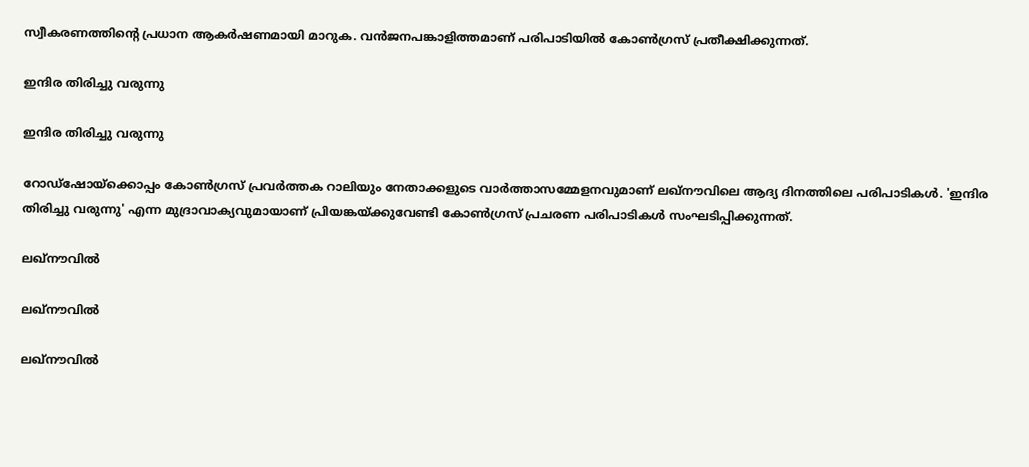സ്വീകരണത്തിന്റെ പ്രധാന ആകര്‍ഷണമായി മാറുക. വന്‍ജനപങ്കാളിത്തമാണ് പരിപാടിയില്‍ കോണ്‍ഗ്രസ് പ്രതീക്ഷിക്കുന്നത്.

ഇന്ദിര തിരിച്ചു വരുന്നു

ഇന്ദിര തിരിച്ചു വരുന്നു

റോഡ്‌ഷോയ്‌ക്കൊപ്പം കോണ്‍ഗ്രസ് പ്രവര്‍ത്തക റാലിയും നേതാക്കളുടെ വാര്‍ത്താസമ്മേളനവുമാണ് ലഖ്‌നൗവിലെ ആദ്യ ദിനത്തിലെ പരിപാടികള്‍. 'ഇന്ദിര തിരിച്ചു വരുന്നു' എന്ന മുദ്രാവാക്യവുമായാണ് പ്രിയങ്കയ്ക്കുവേണ്ടി കോണ്‍ഗ്രസ് പ്രചരണ പരിപാടികള്‍ സംഘടിപ്പിക്കുന്നത്.

ലഖ്നൗവില്‍

ലഖ്നൗവില്‍

ലഖ്നൗവില്‍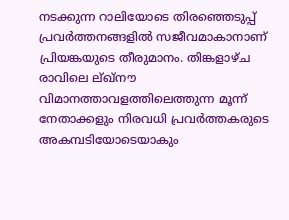നടക്കുന്ന റാലിയോടെ തിരഞ്ഞെടുപ്പ് പ്രവര്‍ത്തനങ്ങളില്‍ സജീവമാകാനാണ് പ്രിയങ്കയുടെ തീരുമാനം. തിങ്കളാഴ്ച രാവിലെ ല്ഖ്‌നൗ വിമാനത്താവളത്തിലെത്തുന്ന മൂന്ന് നേതാക്കളും നിരവധി പ്രവര്‍ത്തകരുടെ അകമ്പടിയോടെയാകും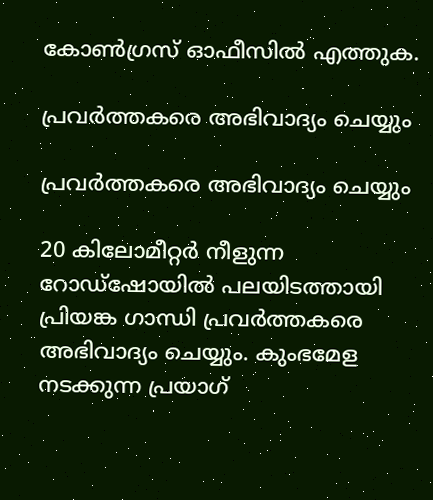കോണ്‍ഗ്രസ് ഓഫീസില്‍ എത്തുക.

പ്രവര്‍ത്തകരെ അഭിവാദ്യം ചെയ്യും

പ്രവര്‍ത്തകരെ അഭിവാദ്യം ചെയ്യും

20 കിലോമീറ്റര്‍ നീളുന്ന റോഡ്‌ഷോയില്‍ പലയിടത്തായി പ്രിയങ്ക ഗാന്ധി പ്രവര്‍ത്തകരെ അഭിവാദ്യം ചെയ്യും. കുംഭമേള നടക്കുന്ന പ്രയാഗ്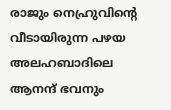രാജും നെഹ്രുവിന്റെ വീടായിരുന്ന പഴയ അലഹബാദിലെ ആനന്ദ് ഭവനും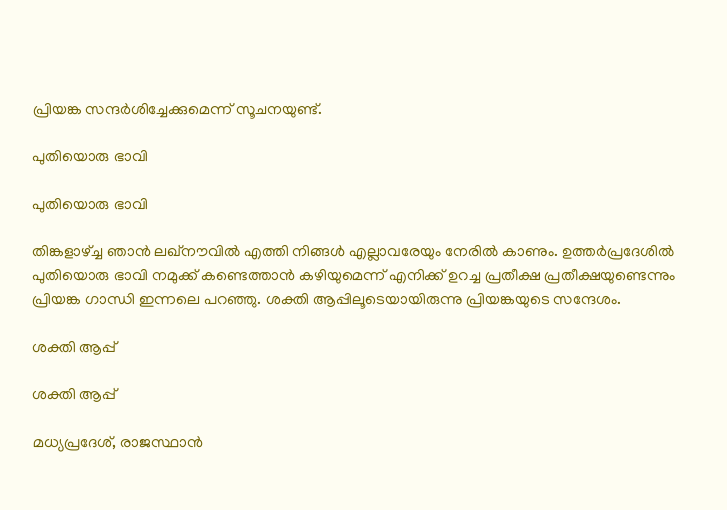പ്രിയങ്ക സന്ദര്‍ശിച്ചേക്കുമെന്ന് സൂചനയുണ്ട്.

പുതിയൊരു ഭാവി

പുതിയൊരു ഭാവി

തിങ്കളാഴ്ച്ച ഞാന്‍ ലഖ്‌നൗവില്‍ എത്തി നിങ്ങള്‍ എല്ലാവരേയും നേരില്‍ കാണും. ഉത്തര്‍പ്രദേശില്‍ പുതിയൊരു ഭാവി നമുക്ക് കണ്ടെത്താന്‍ കഴിയുമെന്ന് എനിക്ക് ഉറച്ച പ്രതീക്ഷ പ്രതീക്ഷയുണ്ടെന്നും പ്രിയങ്ക ഗാന്ധി ഇന്നലെ പറഞ്ഞു. ശക്തി ആപ്പിലൂടെയായിരുന്നു പ്രിയങ്കയുടെ സന്ദേശം.

ശക്തി ആപ്പ്

ശക്തി ആപ്പ്

മധ്യപ്രദേശ്, രാജസ്ഥാന്‍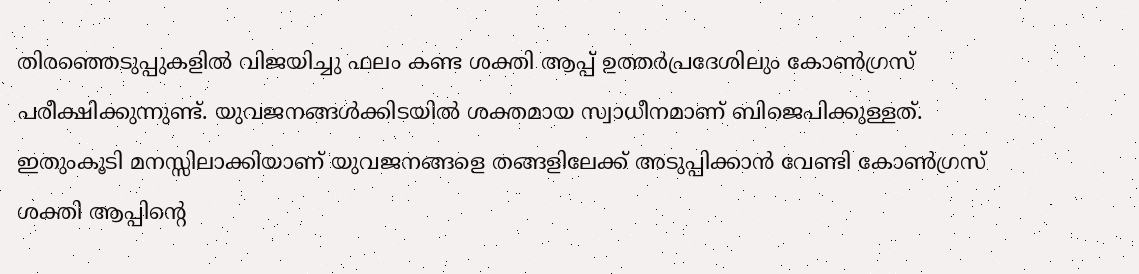തിരഞ്ഞെടുപ്പുകളില്‍ വിജയിച്ചു ഫലം കണ്ട ശക്തി ആപ്പ് ഉത്തര്‍പ്രദേശിലും കോണ്‍ഗ്രസ് പരീക്ഷിക്കുന്നുണ്ട്. യുവജനങ്ങള്‍ക്കിടയില്‍ ശക്തമായ സ്വാധീനമാണ് ബിജെപിക്കുള്ളത്. ഇതുംകൂടി മനസ്സിലാക്കിയാണ് യുവജനങ്ങളെ തങ്ങളിലേക്ക് അടുപ്പിക്കാന്‍ വേണ്ടി കോണ്‍ഗ്രസ് ശക്തി ആപ്പിന്റെ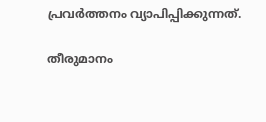പ്രവര്‍ത്തനം വ്യാപിപ്പിക്കുന്നത്.

തീരുമാനം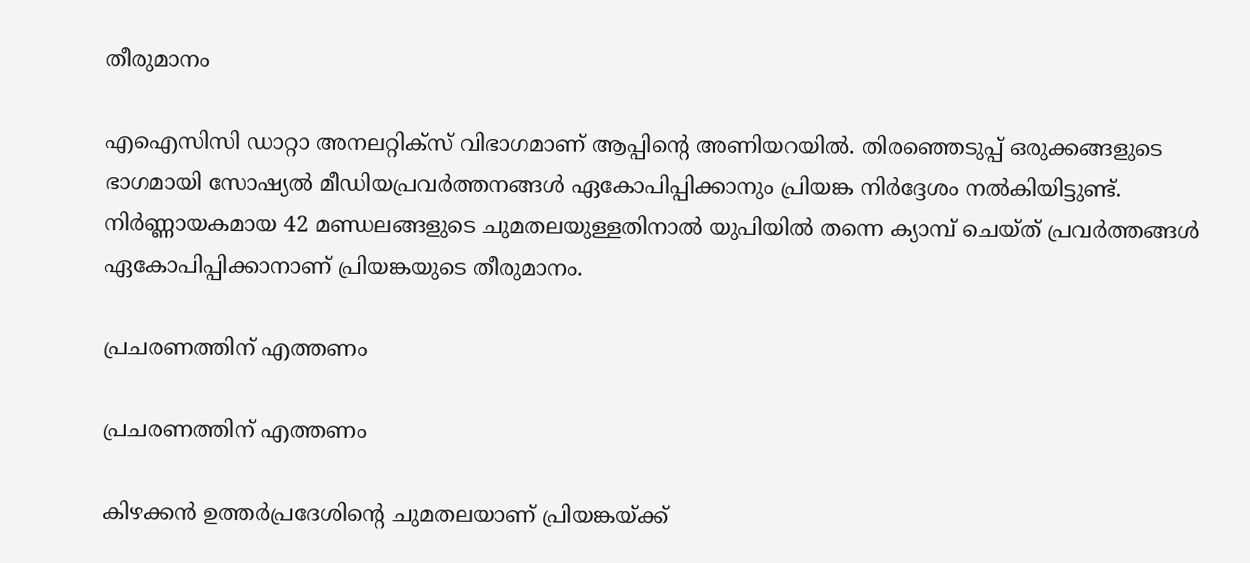തീരുമാനം

എഐസിസി ഡാറ്റാ അനലറ്റിക്‌സ് വിഭാഗമാണ് ആപ്പിന്റെ അണിയറയില്‍. തിരഞ്ഞെടുപ്പ് ഒരുക്കങ്ങളുടെ ഭാഗമായി സോഷ്യല്‍ മീഡിയപ്രവര്‍ത്തനങ്ങള്‍ ഏകോപിപ്പിക്കാനും പ്രിയങ്ക നിര്‍ദ്ദേശം നല്‍കിയിട്ടുണ്ട്. നിര്‍ണ്ണായകമായ 42 മണ്ഡലങ്ങളുടെ ചുമതലയുള്ളതിനാല്‍ യുപിയില്‍ തന്നെ ക്യാമ്പ് ചെയ്ത് പ്രവര്‍ത്തങ്ങള്‍ ഏകോപിപ്പിക്കാനാണ് പ്രിയങ്കയുടെ തീരുമാനം.

പ്രചരണത്തിന് എത്തണം

പ്രചരണത്തിന് എത്തണം

കിഴക്കന്‍ ഉത്തര്‍പ്രദേശിന്‍റെ ചുമതലയാണ് പ്രിയങ്കയ്ക്ക്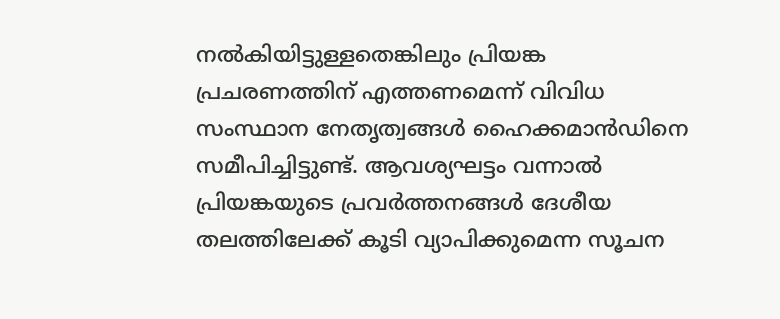നല്‍കിയിട്ടുള്ളതെങ്കിലും പ്രിയങ്ക പ്രചരണത്തിന് എത്തണമെന്ന് വിവിധ സംസ്ഥാന നേതൃത്വങ്ങള്‍ ഹൈക്കമാന്‍ഡിനെ സമീപിച്ചിട്ടുണ്ട്. ആവശ്യഘട്ടം വന്നാല്‍ പ്രിയങ്കയുടെ പ്രവര്‍ത്തനങ്ങള്‍ ദേശീയ തലത്തിലേക്ക് കൂടി വ്യാപിക്കുമെന്ന സൂചന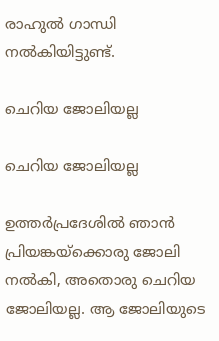രാഹുല്‍ ഗാന്ധി നല്‍കിയിട്ടുണ്ട്.

ചെറിയ ജോലിയല്ല

ചെറിയ ജോലിയല്ല

ഉത്തര്‍പ്രദേശില്‍ ഞാന്‍ പ്രിയങ്കയ്ക്കൊരു ജോലി നല്‍കി, അതൊരു ചെറിയ ജോലിയല്ല. ആ ജോലിയുടെ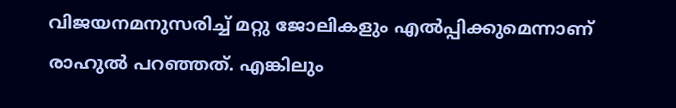വിജയനമനുസരിച്ച് മറ്റു ജോലികളും എല്‍പ്പിക്കുമെന്നാണ് രാഹുല്‍ പറഞ്ഞത്. എങ്കിലും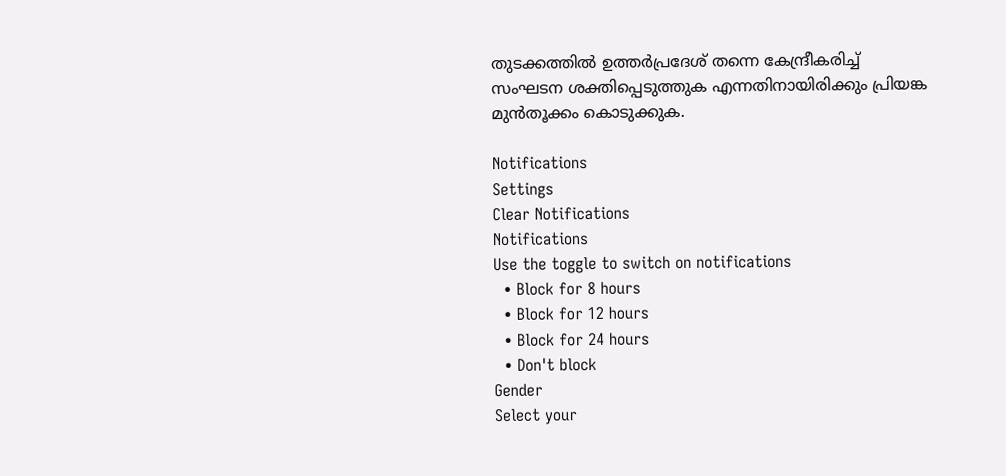തുടക്കത്തില്‍ ഉത്തര്‍പ്രദേശ് തന്നെ കേന്ദ്രീകരിച്ച് സംഘടന ശക്തിപ്പെടുത്തുക എന്നതിനായിരിക്കും പ്രിയങ്ക മുന്‍തൂക്കം കൊടുക്കുക.

Notifications
Settings
Clear Notifications
Notifications
Use the toggle to switch on notifications
  • Block for 8 hours
  • Block for 12 hours
  • Block for 24 hours
  • Don't block
Gender
Select your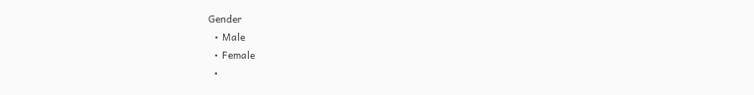Gender
  • Male
  • Female
  •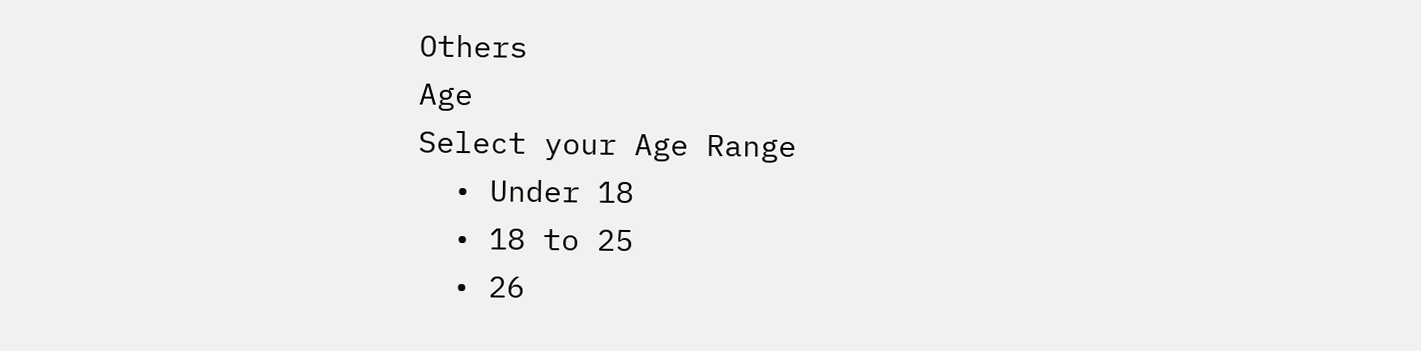Others
Age
Select your Age Range
  • Under 18
  • 18 to 25
  • 26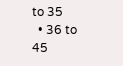to 35
  • 36 to 45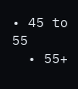• 45 to 55
  • 55+